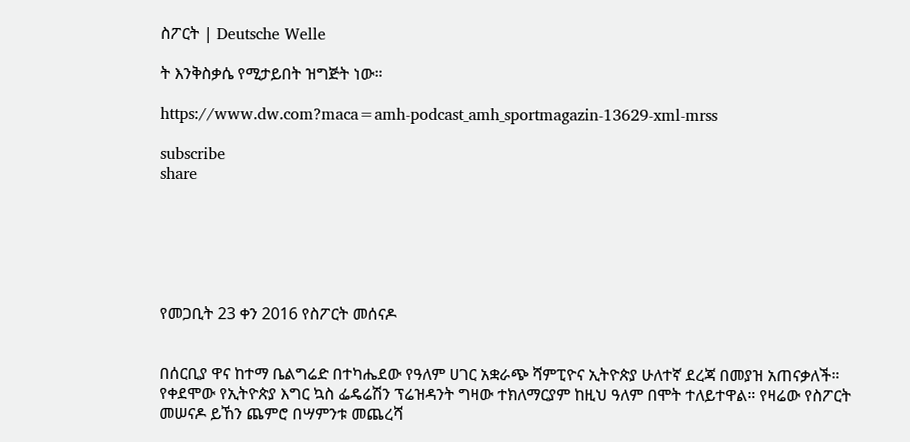ስፖርት | Deutsche Welle

ት እንቅስቃሴ የሚታይበት ዝግጅት ነው።

https://www.dw.com?maca=amh-podcast_amh_sportmagazin-13629-xml-mrss

subscribe
share






የመጋቢት 23 ቀን 2016 የስፖርት መሰናዶ


በሰርቢያ ዋና ከተማ ቤልግሬድ በተካሔደው የዓለም ሀገር አቋራጭ ሻምፒዮና ኢትዮጵያ ሁለተኛ ደረጃ በመያዝ አጠናቃለች። የቀደሞው የኢትዮጵያ እግር ኳስ ፌዴሬሽን ፕሬዝዳንት ግዛው ተክለማርያም ከዚህ ዓለም በሞት ተለይተዋል። የዛሬው የስፖርት መሠናዶ ይኸን ጨምሮ በሣምንቱ መጨረሻ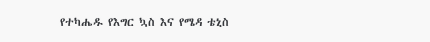የተካሔዱ የእግር ኳስ እና የሜዳ ቴኒስ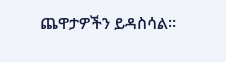ጨዋታዎችን ይዳስሳል።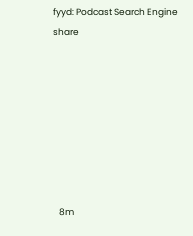fyyd: Podcast Search Engine
share








   8m